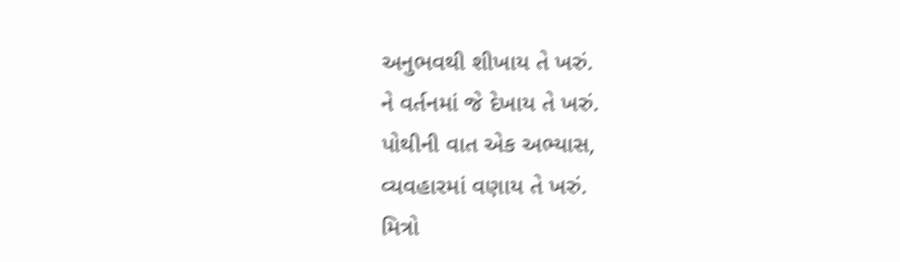અનુભવથી શીખાય તે ખરું.
ને વર્તનમાં જે દેખાય તે ખરું.
પોથીની વાત એક અભ્યાસ,
વ્યવહારમાં વણાય તે ખરું.
મિત્રો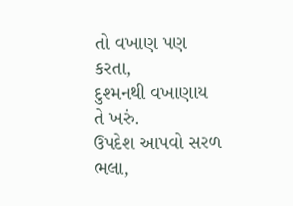તો વખાણ પણ કરતા,
દુશ્મનથી વખાણાય તે ખરું.
ઉપદેશ આપવો સરળ ભલા,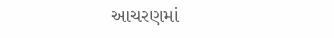આચરણમાં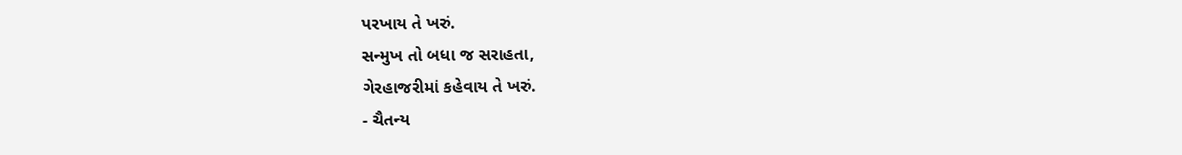પરખાય તે ખરું.
સન્મુખ તો બધા જ સરાહતા,
ગેરહાજરીમાં કહેવાય તે ખરું.
- ચૈતન્ય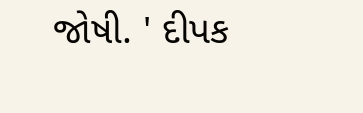જોષી. ' દીપક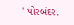' પોરબંદર.